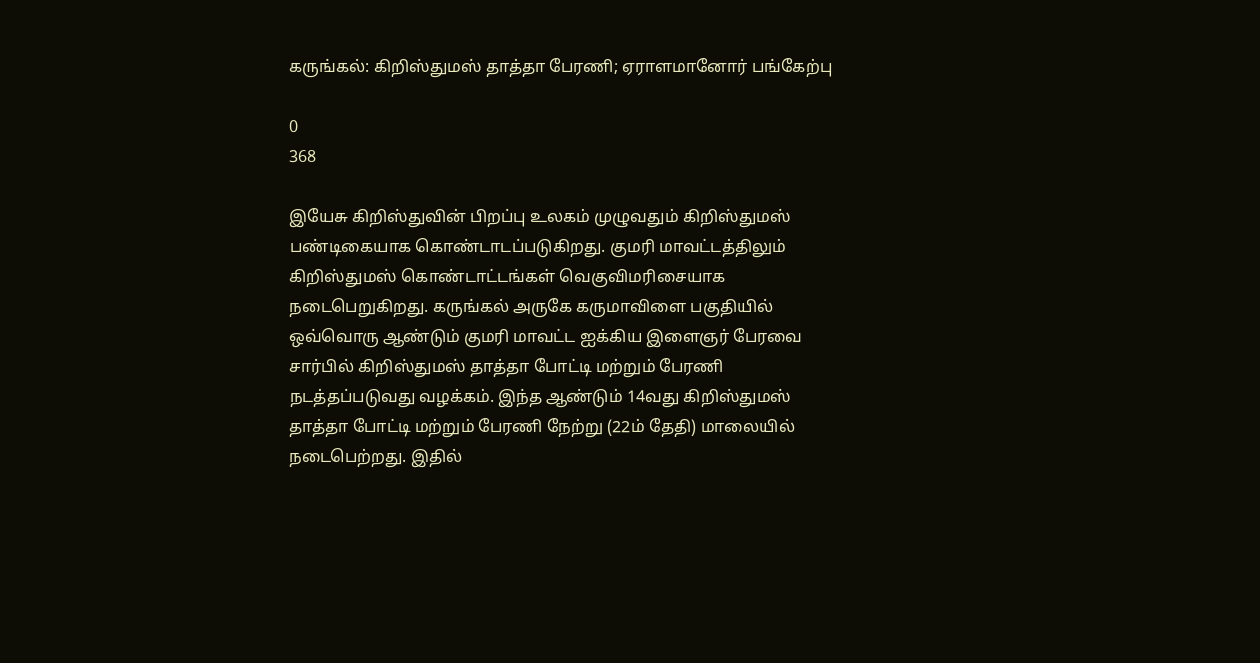கருங்கல்: கிறிஸ்துமஸ் தாத்தா பேரணி; ஏராளமானோர் பங்கேற்பு

0
368

இயேசு கிறிஸ்துவின் பிறப்பு உலகம் முழுவதும் கிறிஸ்துமஸ் பண்டிகையாக கொண்டாடப்படுகிறது. குமரி மாவட்டத்திலும் கிறிஸ்துமஸ் கொண்டாட்டங்கள் வெகுவிமரிசையாக நடைபெறுகிறது. கருங்கல் அருகே கருமாவிளை பகுதியில் ஒவ்வொரு ஆண்டும் குமரி மாவட்ட ஐக்கிய இளைஞர் பேரவை சார்பில் கிறிஸ்துமஸ் தாத்தா போட்டி மற்றும் பேரணி நடத்தப்படுவது வழக்கம். இந்த ஆண்டும் 14வது கிறிஸ்துமஸ் தாத்தா போட்டி மற்றும் பேரணி நேற்று (22ம் தேதி) மாலையில் நடைபெற்றது. இதில்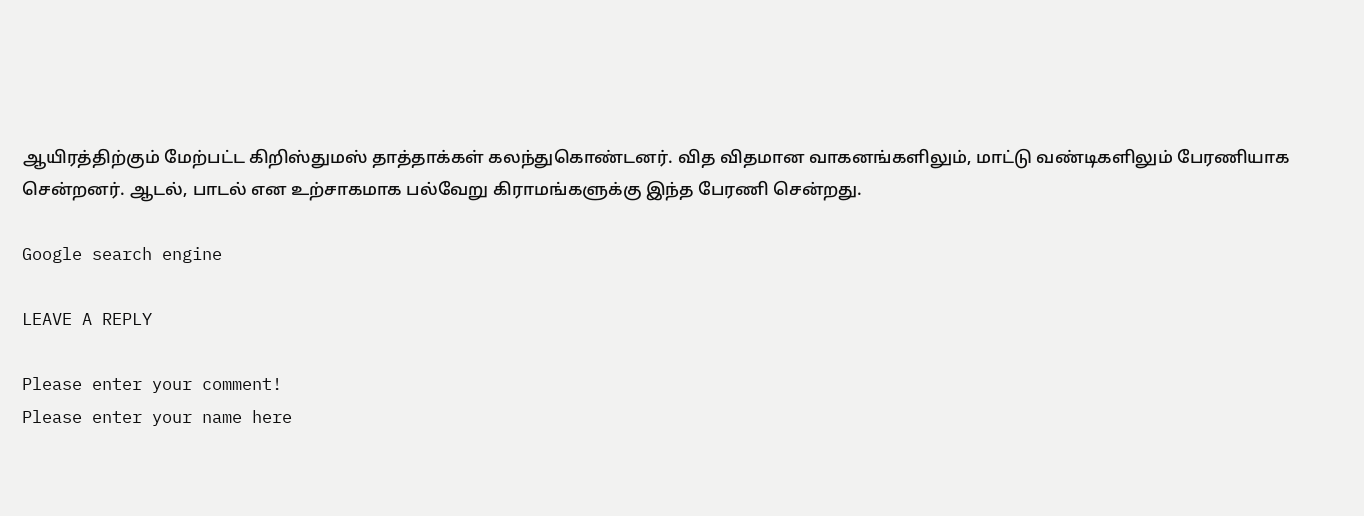ஆயிரத்திற்கும் மேற்பட்ட கிறிஸ்துமஸ் தாத்தாக்கள் கலந்துகொண்டனர். வித விதமான வாகனங்களிலும், மாட்டு வண்டிகளிலும் பேரணியாக சென்றனர். ஆடல், பாடல் என உற்சாகமாக பல்வேறு கிராமங்களுக்கு இந்த பேரணி சென்றது.

Google search engine

LEAVE A REPLY

Please enter your comment!
Please enter your name here